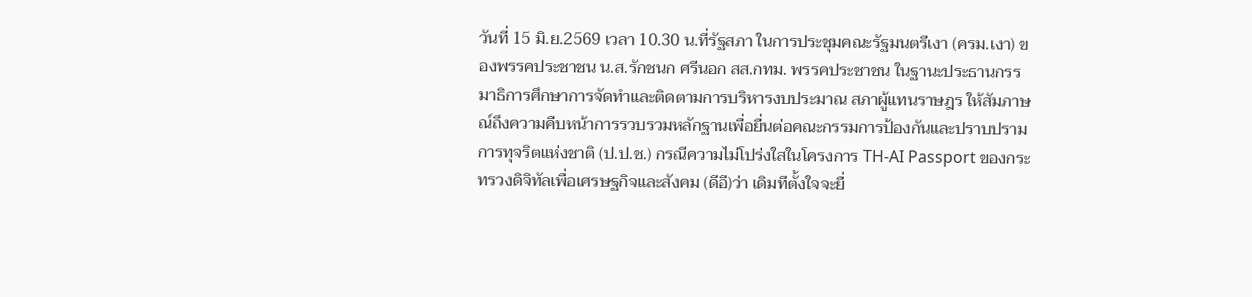วันที่ 15 มิ.ย.2569 เวลา 10.30 น.ที่รัฐสภา ในการประชุมคณะรัฐมนตรีเงา (ครม.เงา) ของพรรคประชาชน น.ส.รักชนก ศรีนอก สส.กทม. พรรคประชาชน ในฐานะประธานกรรมาธิการศึกษาการจัดทำและติดตามการบริหารงบประมาณ สภาผู้แทนราษฎร ให้สัมภาษณ์ถึงความคืบหน้าการรวบรวมหลักฐานเพื่อยื่นต่อคณะกรรมการป้องกันและปราบปรามการทุจริตแห่งชาติ (ป.ป.ช.) กรณีความไม่โปร่งใสในโครงการ TH-AI Passport ของกระทรวงดิจิทัลเพื่อเศรษฐกิจและสังคม (ดีอี)ว่า เดิมทีตั้งใจจะยื่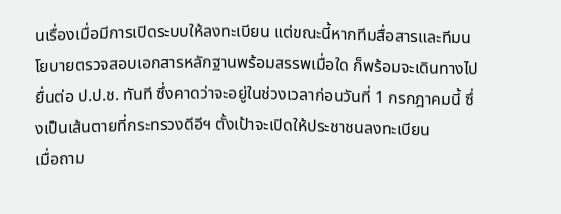นเรื่องเมื่อมีการเปิดระบบให้ลงทะเบียน แต่ขณะนี้หากทีมสื่อสารและทีมนโยบายตรวจสอบเอกสารหลักฐานพร้อมสรรพเมื่อใด ก็พร้อมจะเดินทางไปยื่นต่อ ป.ป.ช. ทันที ซึ่งคาดว่าจะอยู่ในช่วงเวลาก่อนวันที่ 1 กรกฎาคมนี้ ซึ่งเป็นเส้นตายที่กระทรวงดีอีฯ ตั้งเป้าจะเปิดให้ประชาชนลงทะเบียน
เมื่อถาม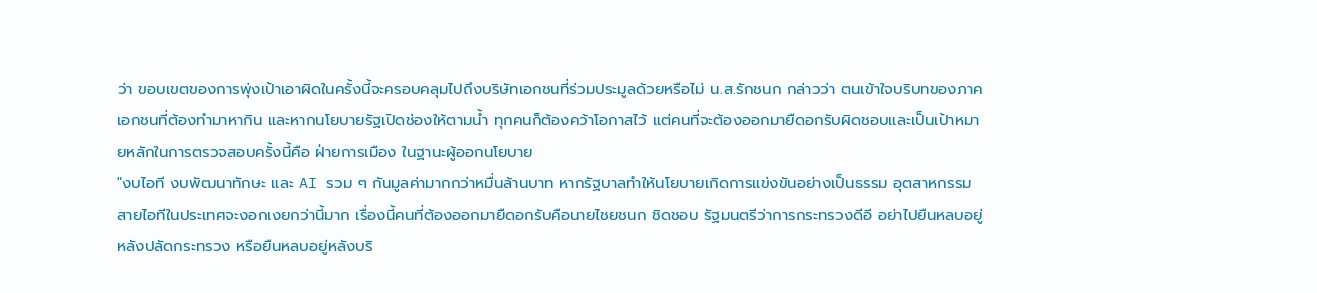ว่า ขอบเขตของการพุ่งเป้าเอาผิดในครั้งนี้จะครอบคลุมไปถึงบริษัทเอกชนที่ร่วมประมูลด้วยหรือไม่ น.ส.รักชนก กล่าวว่า ตนเข้าใจบริบทของภาคเอกชนที่ต้องทำมาหากิน และหากนโยบายรัฐเปิดช่องให้ตามน้ำ ทุกคนก็ต้องคว้าโอกาสไว้ แต่คนที่จะต้องออกมายืดอกรับผิดชอบและเป็นเป้าหมายหลักในการตรวจสอบครั้งนี้คือ ฝ่ายการเมือง ในฐานะผู้ออกนโยบาย
"งบไอที งบพัฒนาทักษะ และ AI รวม ๆ กันมูลค่ามากกว่าหมื่นล้านบาท หากรัฐบาลทำให้นโยบายเกิดการแข่งขันอย่างเป็นธรรม อุตสาหกรรมสายไอทีในประเทศจะงอกเงยกว่านี้มาก เรื่องนี้คนที่ต้องออกมายืดอกรับคือนายไชยชนก ชิดชอบ รัฐมนตรีว่าการกระทรวงดีอี อย่าไปยืนหลบอยู่หลังปลัดกระทรวง หรือยืนหลบอยู่หลังบริ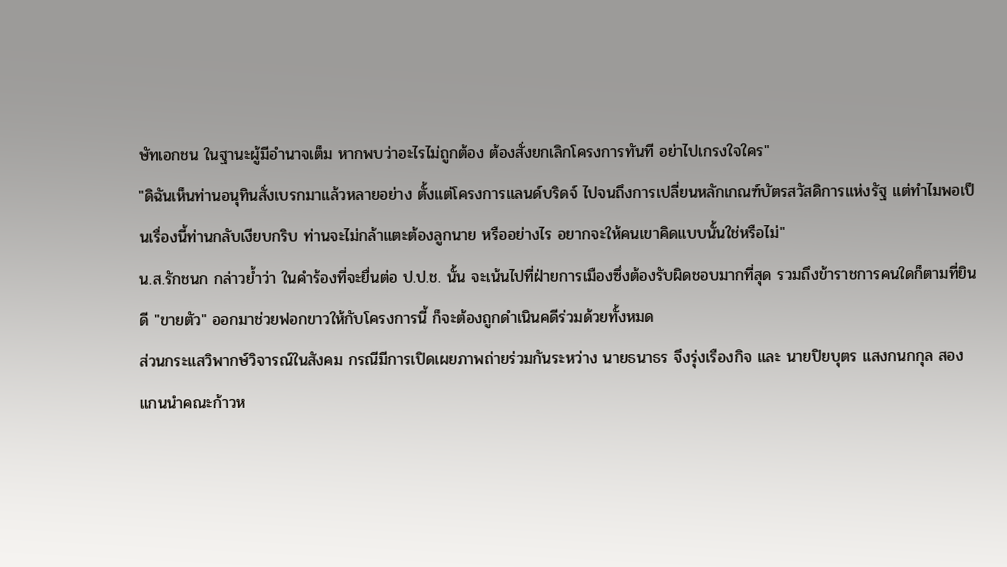ษัทเอกชน ในฐานะผู้มีอำนาจเต็ม หากพบว่าอะไรไม่ถูกต้อง ต้องสั่งยกเลิกโครงการทันที อย่าไปเกรงใจใคร"
"ดิฉันเห็นท่านอนุทินสั่งเบรกมาแล้วหลายอย่าง ตั้งแต่โครงการแลนด์บริดจ์ ไปจนถึงการเปลี่ยนหลักเกณฑ์บัตรสวัสดิการแห่งรัฐ แต่ทำไมพอเป็นเรื่องนี้ท่านกลับเงียบกริบ ท่านจะไม่กล้าแตะต้องลูกนาย หรืออย่างไร อยากจะให้คนเขาคิดแบบนั้นใช่หรือไม่"
น.ส.รักชนก กล่าวย้ำว่า ในคำร้องที่จะยื่นต่อ ป.ป.ช. นั้น จะเน้นไปที่ฝ่ายการเมืองซึ่งต้องรับผิดชอบมากที่สุด รวมถึงข้าราชการคนใดก็ตามที่ยินดี "ขายตัว" ออกมาช่วยฟอกขาวให้กับโครงการนี้ ก็จะต้องถูกดำเนินคดีร่วมด้วยทั้งหมด
ส่วนกระแสวิพากษ์วิจารณ์ในสังคม กรณีมีการเปิดเผยภาพถ่ายร่วมกันระหว่าง นายธนาธร จึงรุ่งเรืองกิจ และ นายปิยบุตร แสงกนกกุล สองแกนนำคณะก้าวห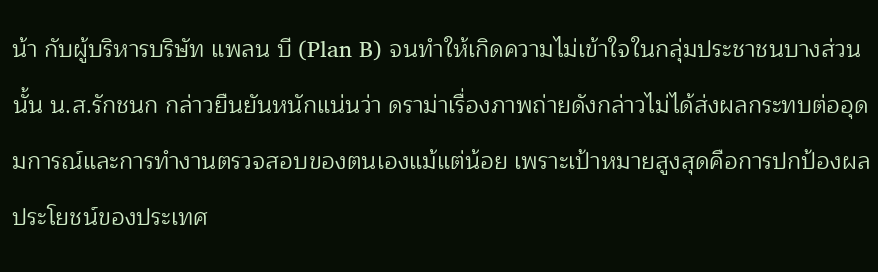น้า กับผู้บริหารบริษัท แพลน บี (Plan B) จนทำให้เกิดความไม่เข้าใจในกลุ่มประชาชนบางส่วนนั้น น.ส.รักชนก กล่าวยืนยันหนักแน่นว่า ดราม่าเรื่องภาพถ่ายดังกล่าวไม่ได้ส่งผลกระทบต่ออุดมการณ์และการทำงานตรวจสอบของตนเองแม้แต่น้อย เพราะเป้าหมายสูงสุดคือการปกป้องผลประโยชน์ของประเทศ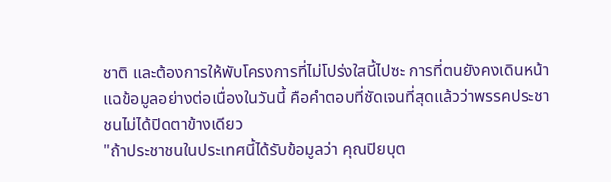ชาติ และต้องการให้พับโครงการที่ไม่โปร่งใสนี้ไปซะ การที่ตนยังคงเดินหน้าแฉข้อมูลอย่างต่อเนื่องในวันนี้ คือคำตอบที่ชัดเจนที่สุดแล้วว่าพรรคประชาชนไม่ได้ปิดตาข้างเดียว
"ถ้าประชาชนในประเทศนี้ได้รับข้อมูลว่า คุณปิยบุต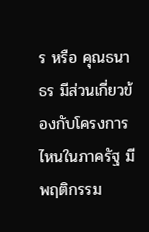ร หรือ คุณธนาธร มีส่วนเกี่ยวข้องกับโครงการไหนในภาครัฐ มีพฤติกรรม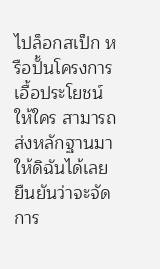ไปล็อกสเป็ก หรือปั้นโครงการเอื้อประโยชน์ให้ใคร สามารถส่งหลักฐานมาให้ดิฉันได้เลย ยืนยันว่าจะจัดการ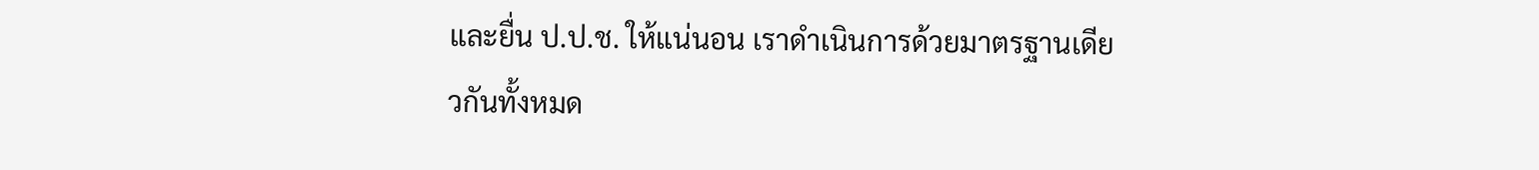และยื่น ป.ป.ช. ให้แน่นอน เราดำเนินการด้วยมาตรฐานเดียวกันทั้งหมด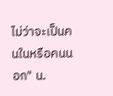ไม่ว่าจะเป็นคนในหรือคนนอก" น.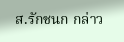ส.รักชนก กล่าว